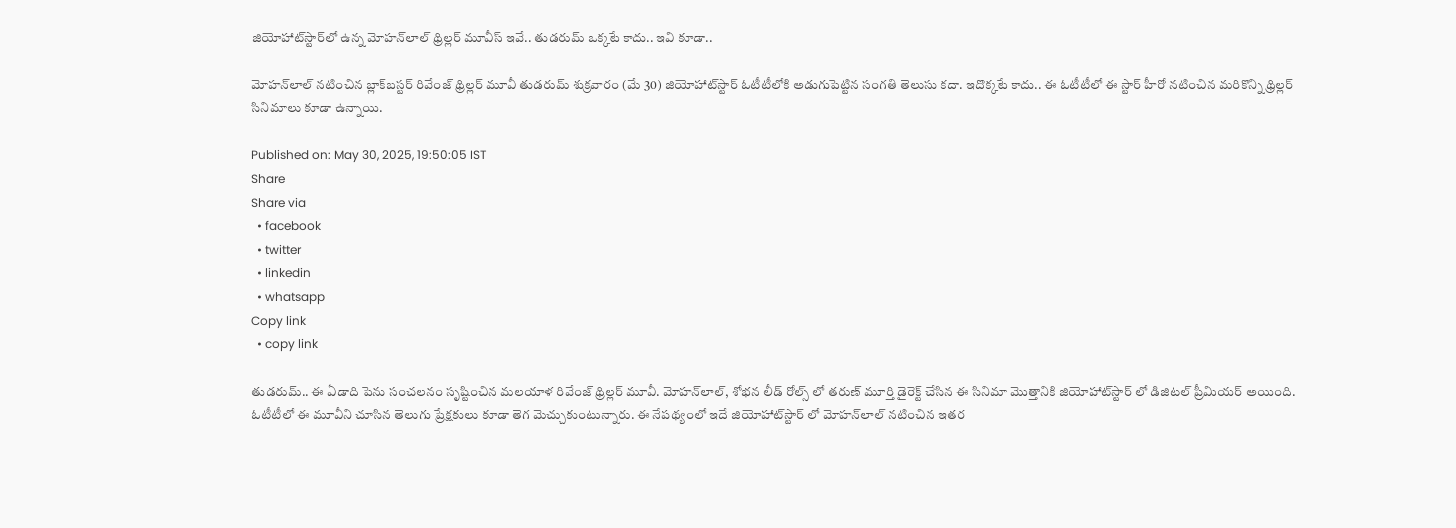జియోహాట్‌స్టార్‌లో ఉన్న మోహన్‌లాల్ థ్రిల్లర్ మూవీస్ ఇవే.. తుడరుమ్ ఒక్కటే కాదు.. ఇవి కూడా..

మోహన్‌లాల్ నటించిన బ్లాక్‌బస్టర్ రివేంజ్ థ్రిల్లర్ మూవీ తుడరుమ్ శుక్రవారం (మే 30) జియోహాట్‌స్టార్ ఓటీటీలోకి అడుగుపెట్టిన సంగతి తెలుసు కదా. ఇదొక్కటే కాదు.. ఈ ఓటీటీలో ఈ స్టార్ హీరో నటించిన మరికొన్ని థ్రిల్లర్ సినిమాలు కూడా ఉన్నాయి.

Published on: May 30, 2025, 19:50:05 IST
Share
Share via
  • facebook
  • twitter
  • linkedin
  • whatsapp
Copy link
  • copy link

తుడరుమ్.. ఈ ఏడాది పెను సంచలనం సృష్టించిన మలయాళ రివేంజ్ థ్రిల్లర్ మూవీ. మోహన్‌లాల్, శోభన లీడ్ రోల్స్ లో తరుణ్ మూర్తి డైరెక్ట్ చేసిన ఈ సినిమా మొత్తానికి జియోహాట్‌స్టార్ లో డిజిటల్ ప్రీమియర్ అయింది. ఓటీటీలో ఈ మూవీని చూసిన తెలుగు ప్రేక్షకులు కూడా తెగ మెచ్చుకుంటున్నారు. ఈ నేపథ్యంలో ఇదే జియోహాట్‌స్టార్ లో మోహన్‌లాల్ నటించిన ఇతర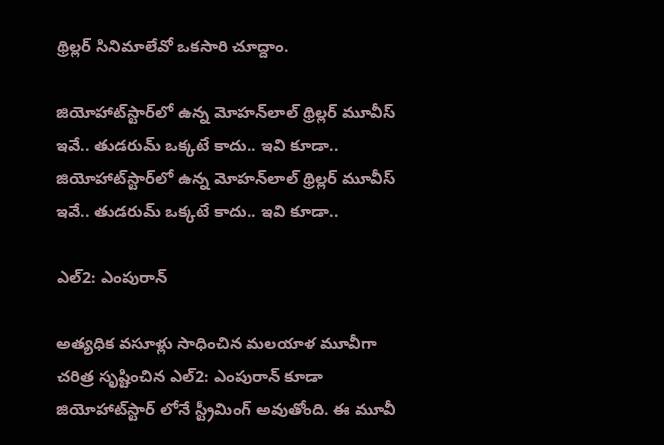థ్రిల్లర్ సినిమాలేవో ఒకసారి చూద్దాం.

జియోహాట్‌స్టార్‌లో ఉన్న మోహన్‌లాల్ థ్రిల్లర్ మూవీస్ ఇవే.. తుడరుమ్ ఒక్కటే కాదు.. ఇవి కూడా..
జియోహాట్‌స్టార్‌లో ఉన్న మోహన్‌లాల్ థ్రిల్లర్ మూవీస్ ఇవే.. తుడరుమ్ ఒక్కటే కాదు.. ఇవి కూడా..

ఎల్2: ఎంపురాన్

అత్యధిక వసూళ్లు సాధించిన మలయాళ మూవీగా చరిత్ర సృష్టించిన ఎల్2: ఎంపురాన్ కూడా జియోహాట్‌స్టార్ లోనే స్ట్రీమింగ్ అవుతోంది. ఈ మూవీ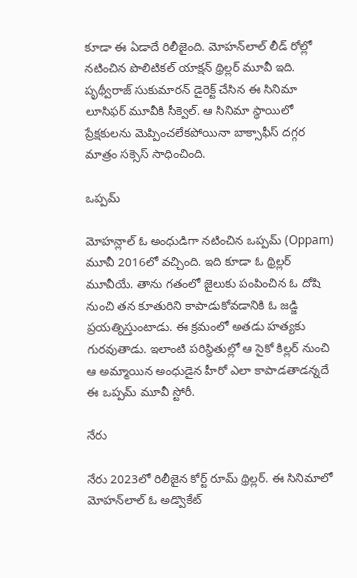కూడా ఈ ఏడాదే రిలీజైంది. మోహన్‌లాల్ లీడ్ రోల్లో నటించిన పొలిటికల్ యాక్షన్ థ్రిల్లర్ మూవీ ఇది. పృథ్వీరాజ్ సుకుమారన్ డైరెక్ట్ చేసిన ఈ సినిమా లూసిఫర్ మూవీకి సీక్వెల్. ఆ సినిమా స్థాయిలో ప్రేక్షకులను మెప్పించలేకపోయినా బాక్సాఫీస్ దగ్గర మాత్రం సక్సెస్ సాధించింది.

ఒప్పమ్

మోహన్లాల్ ఓ అంధుడిగా నటించిన ఒప్పమ్ (Oppam) మూవీ 2016లో వచ్చింది. ఇది కూడా ఓ థ్రిల్లర్ మూవీయే. తాను గతంలో జైలుకు పంపించిన ఓ దోషి నుంచి తన కూతురిని కాపాడుకోవడానికి ఓ జడ్జి ప్రయత్నిస్తుంటాడు. ఈ క్రమంలో అతడు హత్యకు గురవుతాడు. ఇలాంటి పరిస్థితుల్లో ఆ సైకో కిల్లర్ నుంచి ఆ అమ్మాయిన అంధుడైన హీరో ఎలా కాపాడతాడన్నదే ఈ ఒప్పమ్ మూవీ స్టోరీ.

నేరు

నేరు 2023లో రిలీజైన కోర్ట్ రూమ్ థ్రిల్లర్. ఈ సినిమాలో మోహన్‌లాల్ ఓ అడ్వొకేట్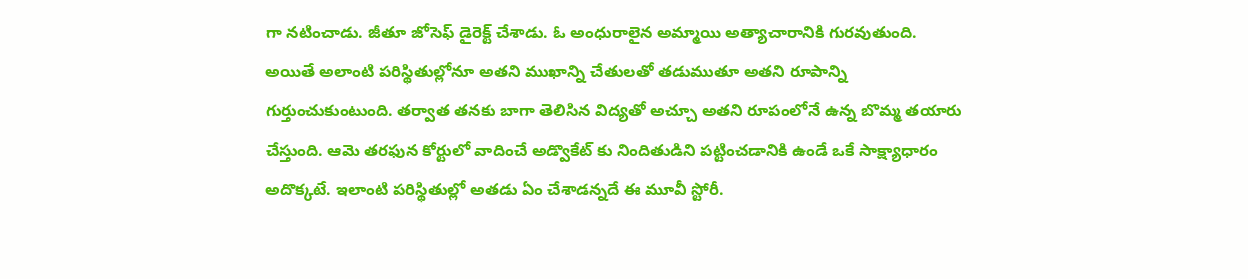గా నటించాడు. జీతూ జోసెఫ్ డైరెక్ట్ చేశాడు. ఓ అంధురాలైన అమ్మాయి అత్యాచారానికి గురవుతుంది. అయితే అలాంటి పరిస్థితుల్లోనూ అతని ముఖాన్ని చేతులతో తడుముతూ అతని రూపాన్ని గుర్తుంచుకుంటుంది. తర్వాత తనకు బాగా తెలిసిన విద్యతో అచ్చూ అతని రూపంలోనే ఉన్న బొమ్మ తయారు చేస్తుంది. ఆమె తరఫున కోర్టులో వాదించే అడ్వొకేట్ కు నిందితుడిని పట్టించడానికి ఉండే ఒకే సాక్ష్యాధారం అదొక్కటే. ఇలాంటి పరిస్థితుల్లో అతడు ఏం చేశాడన్నదే ఈ మూవీ స్టోరీ.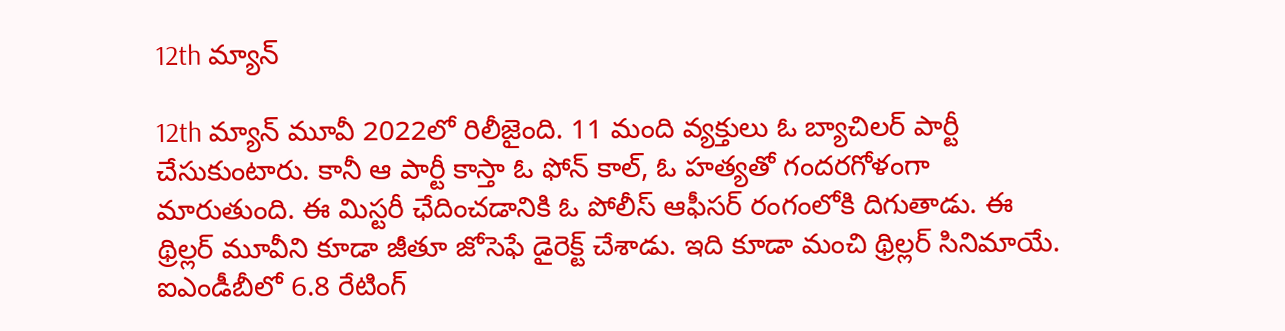12th మ్యాన్

12th మ్యాన్ మూవీ 2022లో రిలీజైంది. 11 మంది వ్యక్తులు ఓ బ్యాచిలర్ పార్టీ చేసుకుంటారు. కానీ ఆ పార్టీ కాస్తా ఓ ఫోన్ కాల్, ఓ హత్యతో గందరగోళంగా మారుతుంది. ఈ మిస్టరీ ఛేదించడానికి ఓ పోలీస్ ఆఫీసర్ రంగంలోకి దిగుతాడు. ఈ థ్రిల్లర్ మూవీని కూడా జీతూ జోసెఫే డైరెక్ట్ చేశాడు. ఇది కూడా మంచి థ్రిల్లర్ సినిమాయే. ఐఎండీబీలో 6.8 రేటింగ్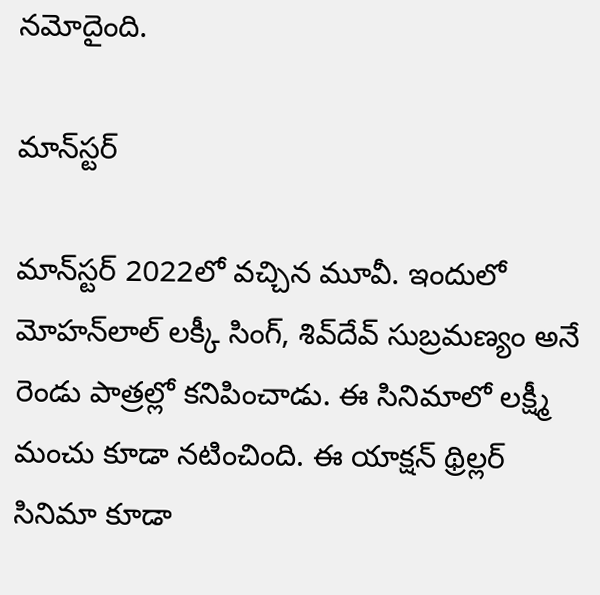నమోదైంది.

మాన్‌స్టర్

మాన్‌స్టర్ 2022లో వచ్చిన మూవీ. ఇందులో మోహన్‌లాల్ లక్కీ సింగ్, శివ్‌దేవ్ సుబ్రమణ్యం అనే రెండు పాత్రల్లో కనిపించాడు. ఈ సినిమాలో లక్ష్మీ మంచు కూడా నటించింది. ఈ యాక్షన్ థ్రిల్లర్ సినిమా కూడా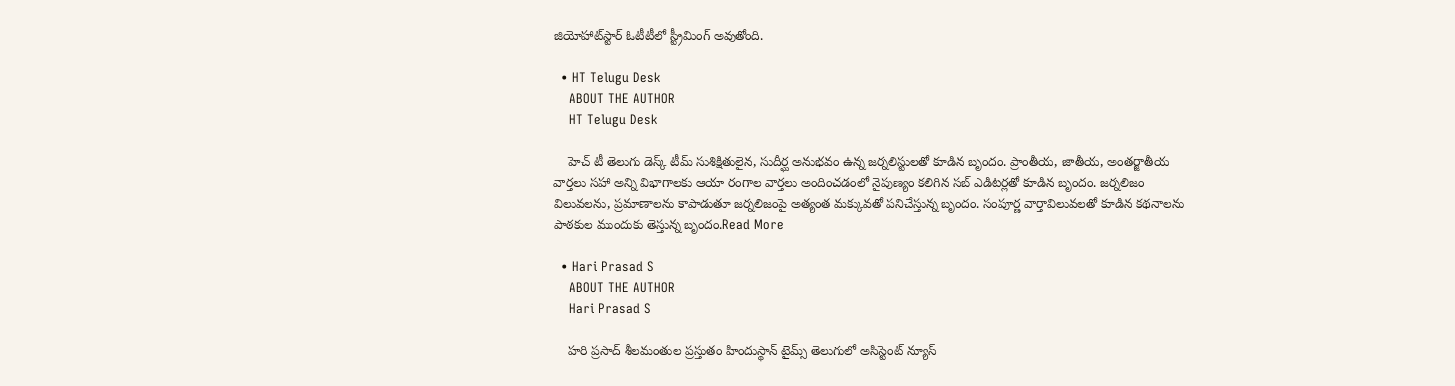జియోహాట్‌స్టార్ ఓటీటీలో స్ట్రీమింగ్ అవుతోంది.

  • HT Telugu Desk
    ABOUT THE AUTHOR
    HT Telugu Desk

    హెచ్ టీ తెలుగు డెస్క్ టీమ్ సుశిక్షితులైన, సుదీర్ఘ అనుభవం ఉన్న జర్నలిస్టులతో కూడిన బృందం. ప్రాంతీయ, జాతీయ, అంతర్జాతీయ వార్తలు సహా అన్ని విభాగాలకు ఆయా రంగాల వార్తలు అందించడంలో నైపుణ్యం కలిగిన సబ్ ఎడిటర్లతో కూడిన బృందం. జర్నలిజం విలువలను, ప్రమాణాలను కాపాడుతూ జర్నలిజంపై అత్యంత మక్కువతో పనిచేస్తున్న బృందం. సంపూర్ణ వార్తావిలువలతో కూడిన కథనాలను పాఠకుల ముందుకు తెస్తున్న బృందం.Read More

  • Hari Prasad S
    ABOUT THE AUTHOR
    Hari Prasad S

    హరి ప్రసాద్ శీలమంతుల ప్రస్తుతం హిందుస్థాన్ టైమ్స్ తెలుగులో అసిస్టెంట్ న్యూస్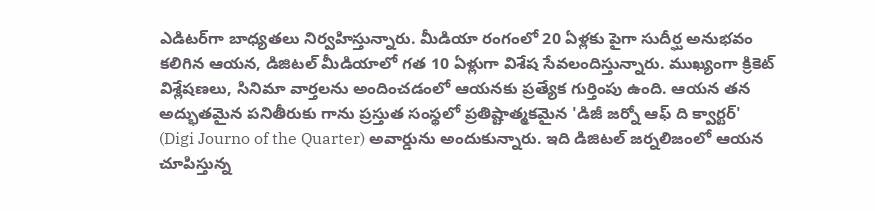ఎడిటర్‌గా బాధ్యతలు నిర్వహిస్తున్నారు. మీడియా రంగంలో 20 ఏళ్లకు పైగా సుదీర్ఘ అనుభవం కలిగిన ఆయన, డిజిటల్ మీడియాలో గత 10 ఏళ్లుగా విశేష సేవలందిస్తున్నారు. ముఖ్యంగా క్రికెట్ విశ్లేషణలు, సినిమా వార్తలను అందించడంలో ఆయనకు ప్రత్యేక గుర్తింపు ఉంది. ఆయన తన అద్భుతమైన పనితీరుకు గాను ప్రస్తుత సంస్థలో ప్రతిష్టాత్మకమైన 'డిజీ జర్నో ఆఫ్ ది క్వార్టర్' (Digi Journo of the Quarter) అవార్డును అందుకున్నారు. ఇది డిజిటల్ జర్నలిజంలో ఆయన చూపిస్తున్న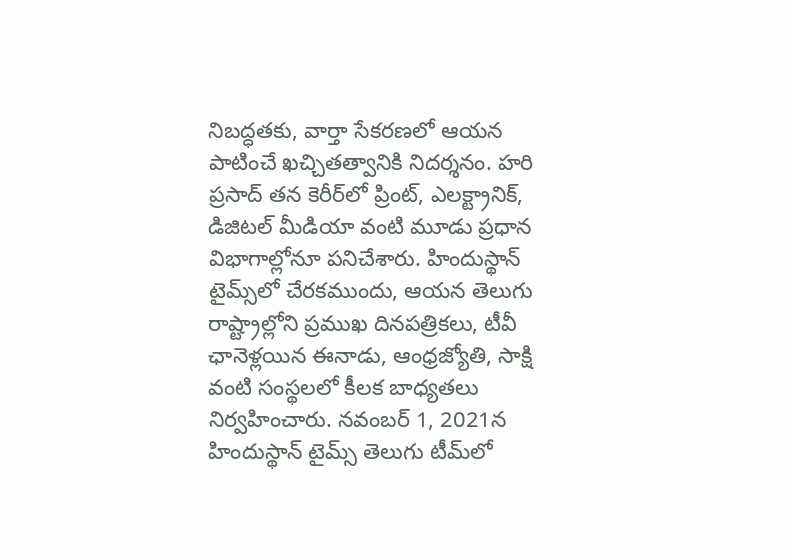నిబద్ధతకు, వార్తా సేకరణలో ఆయన పాటించే ఖచ్చితత్వానికి నిదర్శనం. హరి ప్రసాద్ తన కెరీర్‌లో ప్రింట్, ఎలక్ట్రానిక్, డిజిటల్ మీడియా వంటి మూడు ప్రధాన విభాగాల్లోనూ పనిచేశారు. హిందుస్థాన్ టైమ్స్‌లో చేరకముందు, ఆయన తెలుగు రాష్ట్రాల్లోని ప్రముఖ దినపత్రికలు, టీవీ ఛానెళ్లయిన ఈనాడు, ఆంధ్రజ్యోతి, సాక్షి వంటి సంస్థలలో కీలక బాధ్యతలు నిర్వహించారు. నవంబర్ 1, 2021న హిందుస్థాన్ టైమ్స్ తెలుగు టీమ్‌లో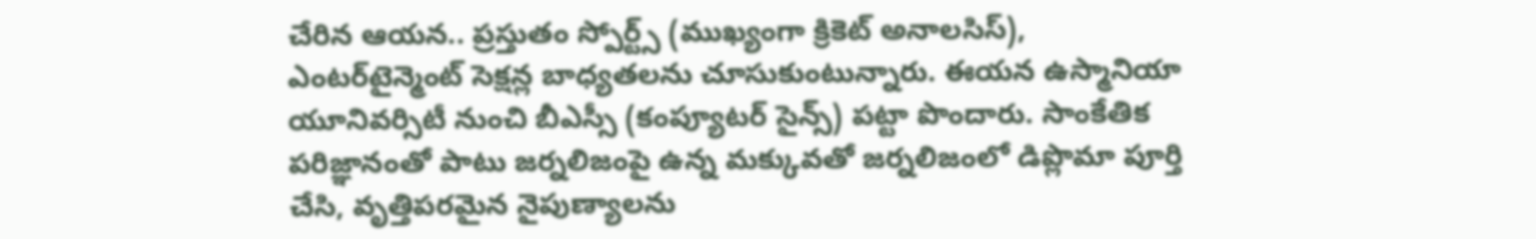చేరిన ఆయన.. ప్రస్తుతం స్పోర్ట్స్ (ముఖ్యంగా క్రికెట్ అనాలసిస్), ఎంటర్‌టైన్మెంట్ సెక్షన్ల బాధ్యతలను చూసుకుంటున్నారు. ఈయన ఉస్మానియా యూనివర్సిటీ నుంచి బీఎస్సీ (కంప్యూటర్ సైన్స్) పట్టా పొందారు. సాంకేతిక పరిజ్ఞానంతో పాటు జర్నలిజంపై ఉన్న మక్కువతో జర్నలిజంలో డిప్లొమా పూర్తి చేసి, వృత్తిపరమైన నైపుణ్యాలను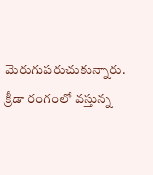మెరుగుపరుచుకున్నారు. క్రీడా రంగంలో వస్తున్న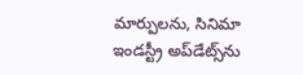మార్పులను, సినిమా ఇండస్ట్రీ అప్‌డేట్స్‌ను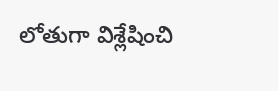లోతుగా విశ్లేషించి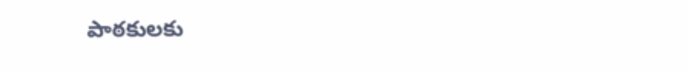పాఠకులకు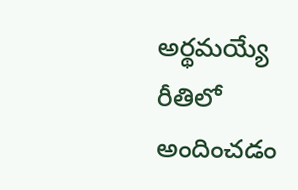అర్థమయ్యే రీతిలో అందించడం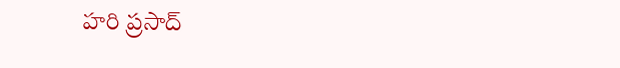హరి ప్రసాద్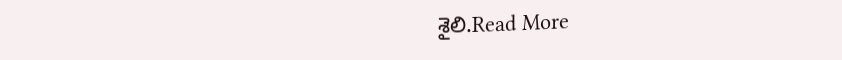శైలి.Read More